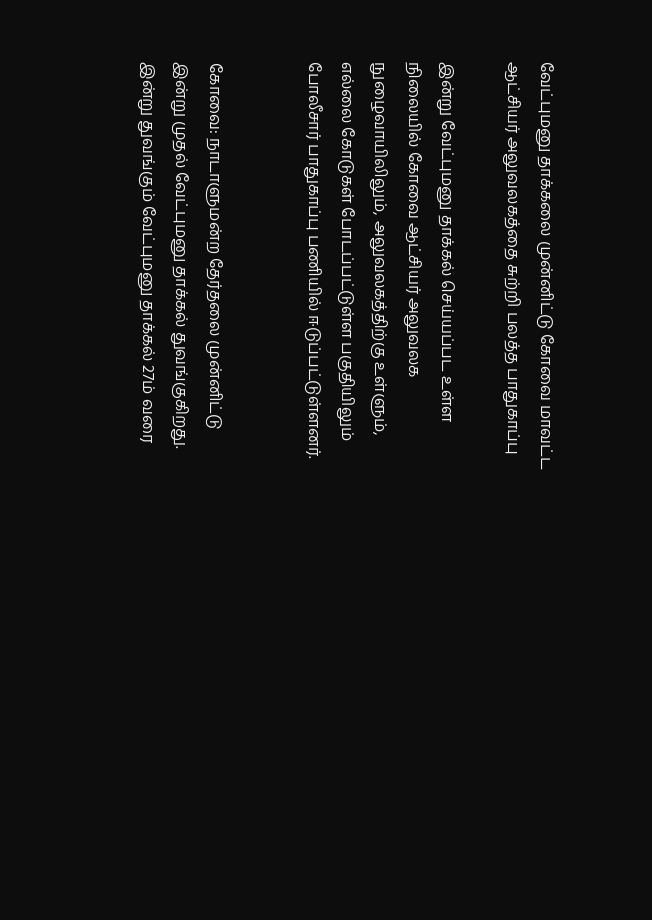வேட்புமனு தாக்கலை முன்னிட்டு கோவை மாவட்ட ஆட்சியர் அலுவலகத்தை சுற்றி பலத்த பாதுகாப்பு

இன்று வேட்புமனு தாக்கல் செய்யப்பட உள்ள நிலையில் கோவை ஆட்சியர் அலுவலக நுழைவாயிலிலும், அலுவலகத்திற்கு உள்ளும், எல்லை கோடுகள் போடப்பட்டுள்ள பகுதியிலும் போலீசார் பாதுகாப்பு பணியில் ஈடுப்பட்டுள்ளனர்.


கோவை: நாடாளுமன்ற தேர்தலை முன்னிட்டு இன்று முதல் வேட்புமனு தாக்கல் துவங்குகிறது. இன்று துவங்கும் வேட்புமனு தாக்கல் 27ம் வரை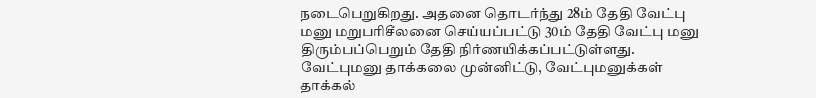நடைபெறுகிறது. அதனை தொடர்ந்து 28ம் தேதி வேட்பு மனு மறுபரிசீலனை செய்யப்பட்டு 30ம் தேதி வேட்பு மனு திரும்பப்பெறும் தேதி நிர்ணயிக்கப்பட்டுள்ளது. வேட்புமனு தாக்கலை முன்னிட்டு, வேட்புமனுக்கள் தாக்கல்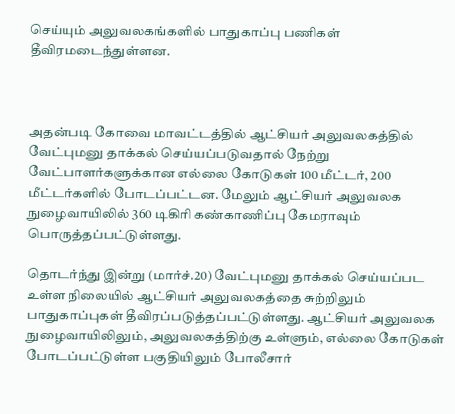செய்யும் அலுவலகங்களில் பாதுகாப்பு பணிகள் தீவிரமடைந்துள்ளன.



அதன்படி கோவை மாவட்டத்தில் ஆட்சியர் அலுவலகத்தில் வேட்புமனு தாக்கல் செய்யப்படுவதால் நேற்று வேட்பாளர்களுக்கான எல்லை கோடுகள் 100 மீட்டர், 200 மீட்டர்களில் போடப்பட்டன. மேலும் ஆட்சியர் அலுவலக நுழைவாயிலில் 360 டிகிரி கண்காணிப்பு கேமராவும் பொருத்தப்பட்டுள்ளது.

தொடர்ந்து இன்று (மார்ச்.20) வேட்புமனு தாக்கல் செய்யப்பட உள்ள நிலையில் ஆட்சியர் அலுவலகத்தை சுற்றிலும் பாதுகாப்புகள் தீவிரப்படுத்தப்பட்டுள்ளது. ஆட்சியர் அலுவலக நுழைவாயிலிலும், அலுவலகத்திற்கு உள்ளும், எல்லை கோடுகள் போடப்பட்டுள்ள பகுதியிலும் போலீசார்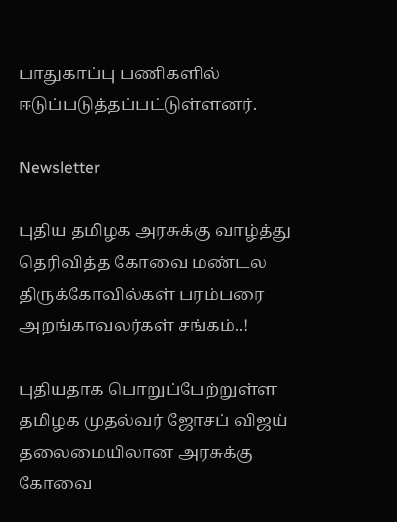பாதுகாப்பு பணிகளில் ஈடுப்படுத்தப்பட்டுள்ளனர்.

Newsletter

புதிய தமிழக அரசுக்கு வாழ்த்து தெரிவித்த கோவை மண்டல திருக்கோவில்கள் பரம்பரை அறங்காவலர்கள் சங்கம்..!

புதியதாக பொறுப்பேற்றுள்ள தமிழக முதல்வர் ஜோசப் விஜய் தலைமையிலான அரசுக்கு கோவை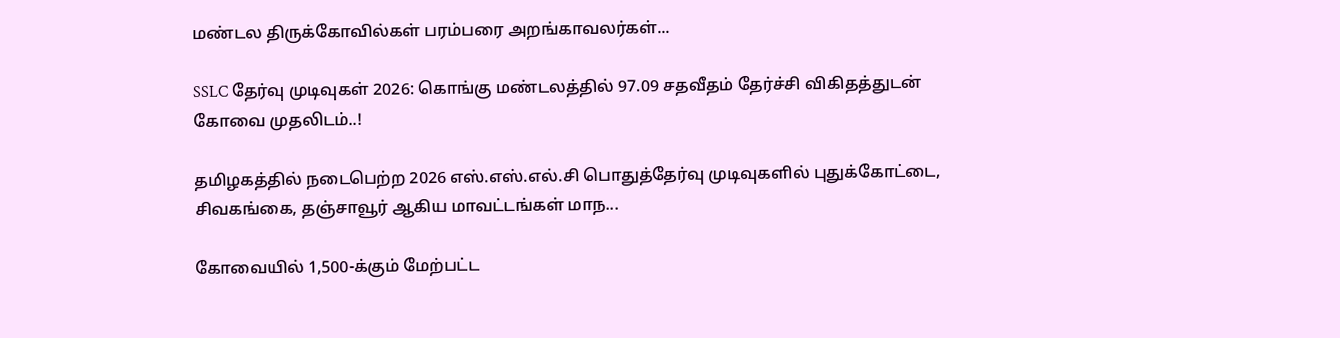மண்டல திருக்கோவில்கள் பரம்பரை அறங்காவலர்கள்...

SSLC தேர்வு முடிவுகள் 2026: கொங்கு மண்டலத்தில் 97.09 சதவீதம் தேர்ச்சி விகிதத்துடன் கோவை முதலிடம்..!

தமிழகத்தில் நடைபெற்ற 2026 எஸ்.எஸ்.எல்.சி பொதுத்தேர்வு முடிவுகளில் புதுக்கோட்டை, சிவகங்கை, தஞ்சாவூர் ஆகிய மாவட்டங்கள் மாந...

கோவையில் 1,500-க்கும் மேற்பட்ட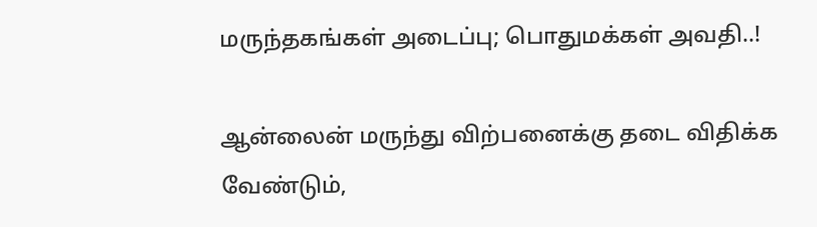மருந்தகங்கள் அடைப்பு; பொதுமக்கள் அவதி..!

ஆன்லைன் மருந்து விற்பனைக்கு தடை விதிக்க வேண்டும்,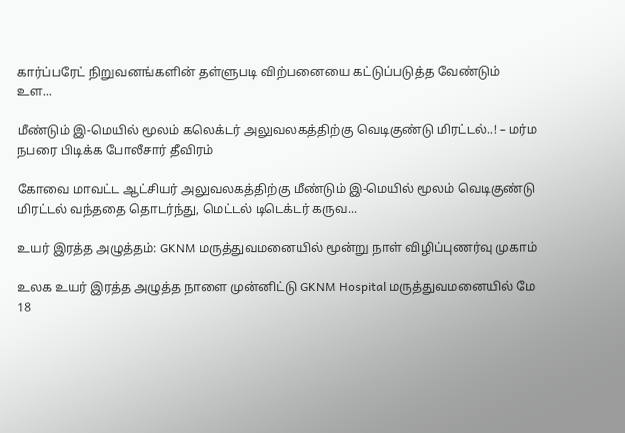கார்ப்பரேட் நிறுவனங்களின் தள்ளுபடி விற்பனையை கட்டுப்படுத்த வேண்டும் உள...

மீண்டும் இ-மெயில் மூலம் கலெக்டர் அலுவலகத்திற்கு வெடிகுண்டு மிரட்டல்..! – மர்ம நபரை பிடிக்க போலீசார் தீவிரம்

கோவை மாவட்ட ஆட்சியர் அலுவலகத்திற்கு மீண்டும் இ-மெயில் மூலம் வெடிகுண்டு மிரட்டல் வந்ததை தொடர்ந்து, மெட்டல் டிடெக்டர் கருவ...

உயர் இரத்த அழுத்தம்: GKNM மருத்துவமனையில் மூன்று நாள் விழிப்புணர்வு முகாம்

உலக உயர் இரத்த அழுத்த நாளை முன்னிட்டு GKNM Hospital மருத்துவமனையில் மே 18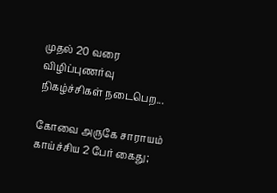முதல் 20 வரை விழிப்புணர்வு நிகழ்ச்சிகள் நடைபெற...

கோவை அருகே சாராயம் காய்ச்சிய 2 பேர் கைது;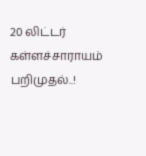20 லிட்டர் கள்ளச்சாராயம் பறிமுதல்..!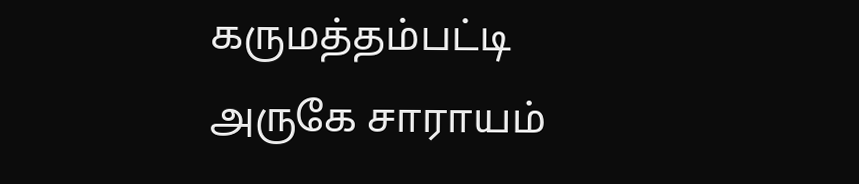கருமத்தம்பட்டி அருகே சாராயம்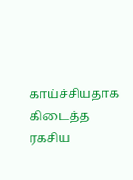காய்ச்சியதாக கிடைத்த ரகசிய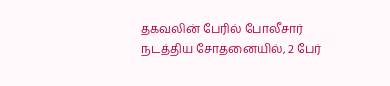தகவலின் பேரில் போலீசார் நடத்திய சோதனையில், 2 பேர்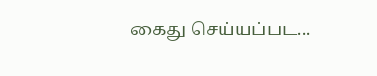கைது செய்யப்பட...